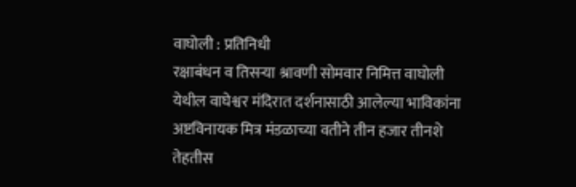वाघोली : प्रतिनिधी
रक्षाबंधन व तिसऱ्या श्रावणी सोमवार निमित्त वाघोली येथील वाघेश्वर मंदिरात दर्शनासाठी आलेल्या भाविकांना अष्टविनायक मित्र मंडळाच्या वतीने तीन हजार तीनशे तेहतीस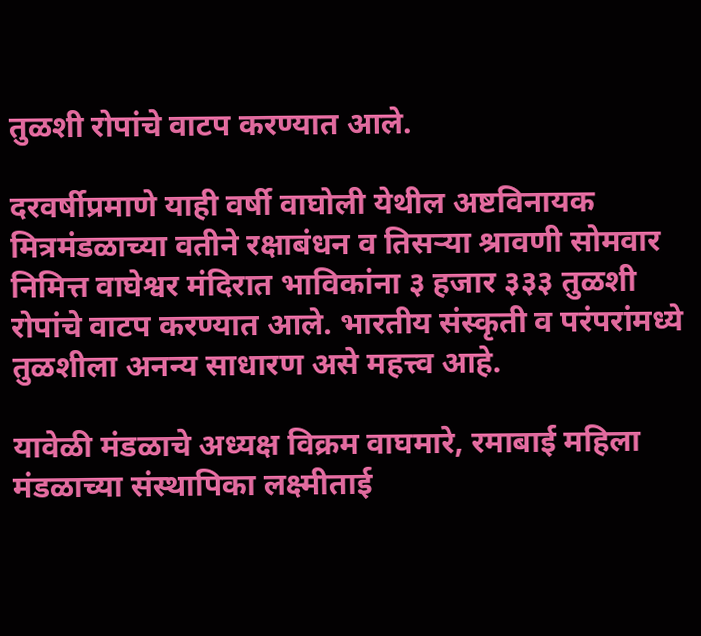तुळशी रोपांचे वाटप करण्यात आले.

दरवर्षीप्रमाणे याही वर्षी वाघोली येथील अष्टविनायक मित्रमंडळाच्या वतीने रक्षाबंधन व तिसऱ्या श्रावणी सोमवार निमित्त वाघेश्वर मंदिरात भाविकांना ३ हजार ३३३ तुळशी रोपांचे वाटप करण्यात आले. भारतीय संस्कृती व परंपरांमध्ये तुळशीला अनन्य साधारण असे महत्त्व आहे.

यावेळी मंडळाचे अध्यक्ष विक्रम वाघमारे, रमाबाई महिला मंडळाच्या संस्थापिका लक्ष्मीताई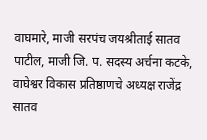वाघमारे, माजी सरपंच जयश्रीताई सातव पाटील, माजी जि. प. सदस्य अर्चना कटके, वाघेश्वर विकास प्रतिष्ठाणचे अध्यक्ष राजेंद्र सातव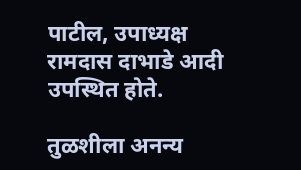पाटील, उपाध्यक्ष रामदास दाभाडे आदी उपस्थित होते.

तुळशीला अनन्य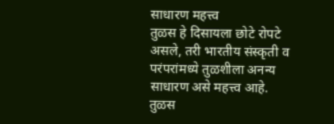साधारण महत्त्व
तुळस हे दिसायला छोटे रोपटे असले, तरी भारतीय संस्कृती व परंपरांमध्ये तुळशीला अनन्य साधारण असे महत्त्व आहे. तुळस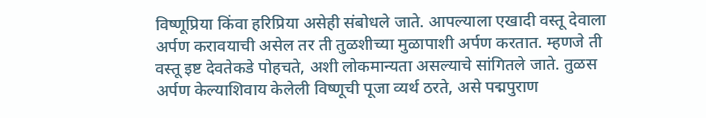विष्णूप्रिया किंवा हरिप्रिया असेही संबोधले जाते. आपल्याला एखादी वस्तू देवाला अर्पण करावयाची असेल तर ती तुळशीच्या मुळापाशी अर्पण करतात. म्हणजे ती वस्तू इष्ट देवतेकडे पोहचते, अशी लोकमान्यता असल्याचे सांगितले जाते. तुळस अर्पण केल्याशिवाय केलेली विष्णूची पूजा व्यर्थ ठरते, असे पद्मपुराण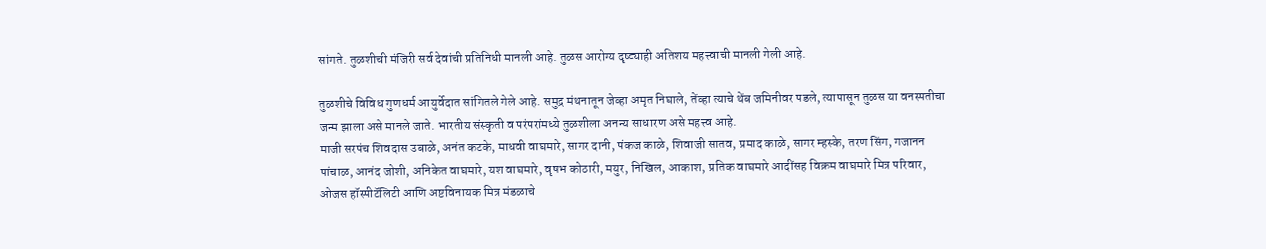सांगते. तुळशीची मंजिरी सर्व देवांची प्रतिनिधी मानली आहे. तुळस आरोग्य दृष्ट्याही अतिशय महत्त्वाची मानली गेली आहे.

तुळशीचे विविध गुणधर्म आयुर्वेदात सांगितले गेले आहे. समुद्र मंथनातून जेव्हा अमृत निघाले, तेंव्हा त्याचे थेंब जमिनीवर पडले, त्यापासून तुळस या वनस्पतीचा जन्म झाला असे मानले जाते. भारतीय संस्कृती व परंपरांमध्ये तुळशीला अनन्य साधारण असे महत्त्व आहे.
माजी सरपंच शिवदास उबाळे, अनंत कटके, माधवी वाघमारे, सागर दानी, पंकज काळे, शिवाजी सातव, प्रमाद काळे, सागर म्हस्के, तरण सिंग, गजानन पांचाळ, आनंद जोशी, अनिकेत वाघमारे, यश वाघमारे, वृषभ कोठारी, मयुर, निखिल, आकाश, प्रतिक वाघमारे आदींसह विक्रम वाघमारे मित्र परिवार, ओजस हॉस्पीटॅलिटी आणि अष्टविनायक मित्र मंडळाचे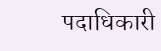पदाधिकारी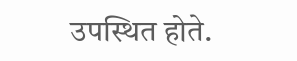उपस्थित होते.